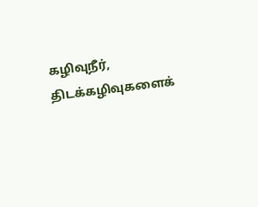கழிவுநீர், திடக்கழிவுகளைக்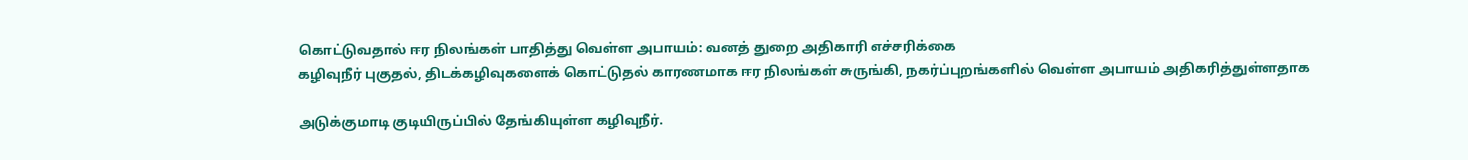கொட்டுவதால் ஈர நிலங்கள் பாதித்து வெள்ள அபாயம்: வனத் துறை அதிகாரி எச்சரிக்கை
கழிவுநீர் புகுதல், திடக்கழிவுகளைக் கொட்டுதல் காரணமாக ஈர நிலங்கள் சுருங்கி, நகர்ப்புறங்களில் வெள்ள அபாயம் அதிகரித்துள்ளதாக

அடுக்குமாடி குடியிருப்பில் தேங்கியுள்ள கழிவுநீர்.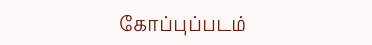கோப்புப்படம்